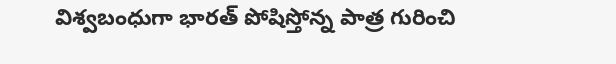విశ్వబంధుగా భారత్ పోషిస్తోన్న పాత్ర గురించి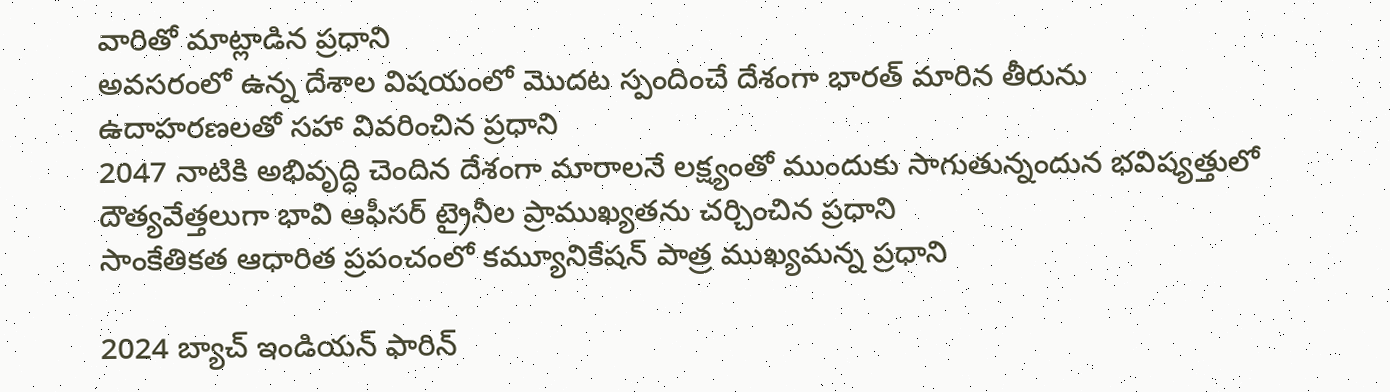వారితో మాట్లాడిన ప్రధాని
అవసరంలో ఉన్న దేశాల విషయంలో మొదట స్పందించే దేశంగా భారత్ ‌మారిన తీరును ఉదాహరణలతో సహా వివరించిన ప్రధాని
2047 నాటికి అభివృద్ధి చెందిన దేశంగా మారాలనే లక్ష్యంతో ముందుకు సాగుతున్నందున భవిష్యత్తులో
దౌత్యవేత్తలుగా భావి ఆఫీసర్ ట్రైనీల ప్రాముఖ్యతను చర్చించిన ప్రధాని
సాంకేతికత ఆధారిత ప్రపంచంలో కమ్యూనికేషన్ పాత్ర ముఖ్యమన్న ప్రధాని

2024 బ్యాచ్ ఇండియన్ ఫారిన్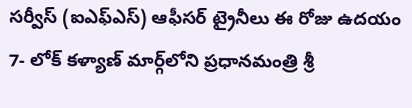సర్వీస్ (ఐఎఫ్ఎస్) ఆఫీసర్ ట్రైనీలు ఈ రోజు ఉదయం 7- లోక్ కళ్యాణ్ మార్గ్‌లోని ప్రధానమంత్రి శ్రీ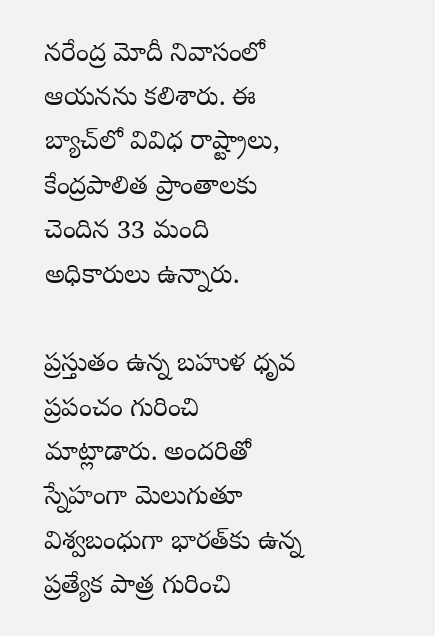నరేంద్ర మోదీ నివాసంలో ఆయనను కలిశారు. ఈ బ్యాచ్‌లో వివిధ రాష్ట్రాలు, కేంద్రపాలిత ప్రాంతాలకు చెందిన 33 మంది అధికారులు ఉన్నారు.

ప్రస్తుతం ఉన్న బహుళ ధృవ ప్రపంచం గురించి మాట్లాడారు. అందరితో స్నేహంగా మెలుగుతూ విశ్వబంధుగా భారత్‌కు ఉన్న ప్రత్యేక పాత్ర గురించి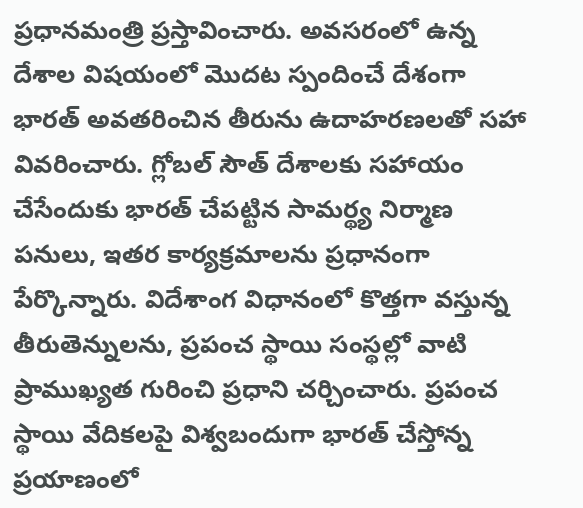ప్రధానమంత్రి ప్రస్తావించారు. అవసరంలో ఉన్న దేశాల విషయంలో మొదట స్పందించే దేశంగా భారత్ అవతరించిన తీరును ఉదాహరణలతో సహా వివరించారు. గ్లోబల్ సౌత్ దేశాలకు సహాయం చేసేందుకు భారత్ చేపట్టిన సామర్థ్య నిర్మాణ పనులు, ఇతర కార్యక్రమాలను ప్రధానంగా పేర్కొన్నారు. విదేశాంగ విధానంలో కొత్తగా వస్తున్న తీరుతెన్నులను, ప్రపంచ స్థాయి సంస్థల్లో వాటి ప్రాముఖ్యత గురించి ప్రధాని చర్చించారు. ప్రపంచ స్థాయి వేదికలపై విశ్వబందుగా భారత్ చేస్తోన్న ప్రయాణంలో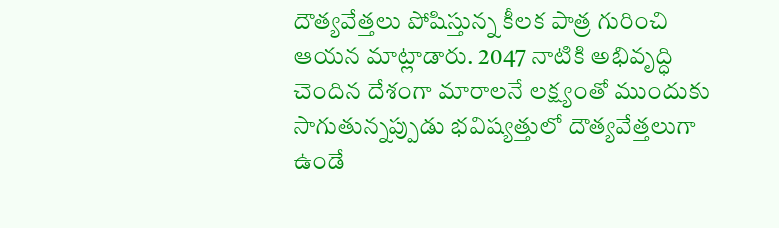దౌత్యవేత్తలు పోషిస్తున్న కీలక పాత్ర గురించి ఆయన మాట్లాడారు. 2047 నాటికి అభివృద్ధి చెందిన దేశంగా మారాలనే లక్ష్యంతో ముందుకు సాగుతున్నప్పుడు భవిష్యత్తులో దౌత్యవేత్తలుగా ఉండే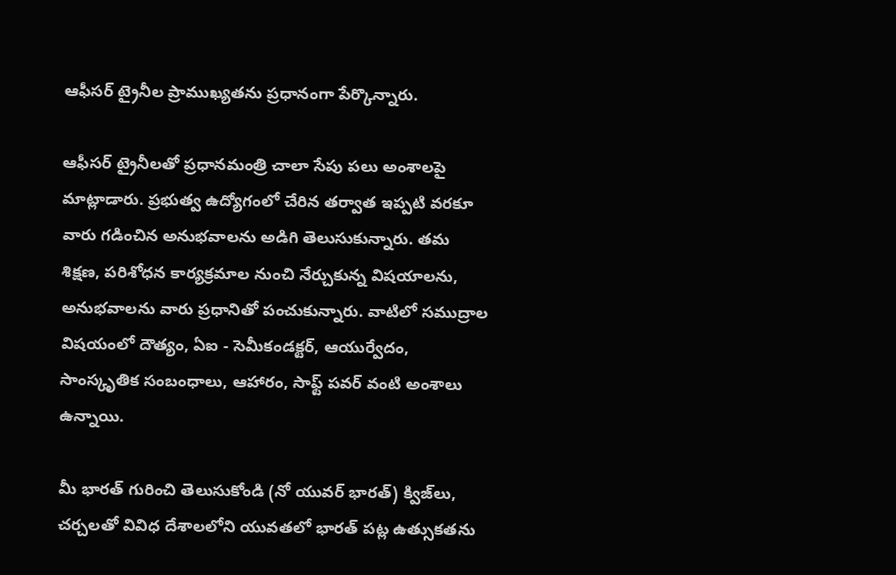ఆఫీసర్ ట్రైనీల ప్రాముఖ్యతను ప్రధానంగా పేర్కొన్నారు.

ఆఫీసర్ ట్రైనీలతో ప్రధానమంత్రి చాలా సేపు పలు అంశాలపై మాట్లాడారు. ప్రభుత్వ ఉద్యోగంలో చేరిన తర్వాత ఇప్పటి వరకూ వారు గడించిన అనుభవాలను అడిగి తెలుసుకున్నారు. తమ శిక్షణ, పరిశోధన కార్యక్రమాల నుంచి నేర్చుకున్న విషయాలను, అనుభవాలను వారు ప్రధానితో పంచుకున్నారు. వాటిలో సముద్రాల విషయంలో దౌత్యం, ఏఐ - సెమీకండక్టర్, ఆయుర్వేదం, సాంస్కృతిక సంబంధాలు, ఆహారం, సాఫ్ట్ పవర్ వంటి అంశాలు ఉన్నాయి.

మీ భారత్‌ గురించి తెలుసుకోండి (నో యువర్ భారత్) క్విజ్‌లు, చర్చలతో వివిధ దేశాలలోని యువతలో భారత్ పట్ల ఉత్సుకతను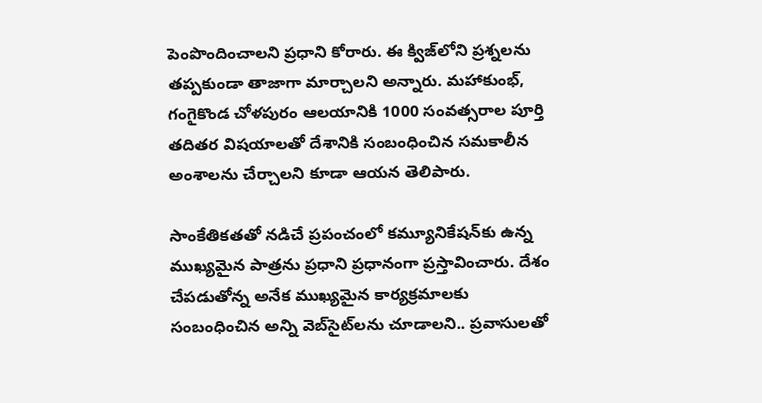పెంపొందించాలని ప్రధాని కోరారు. ఈ క్విజ్‌లోని ప్రశ్నలను తప్పకుండా తాజాగా మార్చాలని అన్నారు. మహాకుంభ్, గంగైకొండ చోళపురం ఆలయానికి 1000 సంవత్సరాల పూర్తి తదితర విషయాలతో దేశానికి సంబంధించిన సమకాలీన అంశాలను చేర్చాలని కూడా ఆయన తెలిపారు.

సాంకేతికతతో నడిచే ప్రపంచంలో కమ్యూనికేషన్‌కు ఉన్న ముఖ్యమైన పాత్రను ప్రధాని ప్రధానంగా ప్రస్తావించారు. దేశం చేపడుతోన్న అనేక ముఖ్యమైన కార్యక్రమాలకు సంబంధించిన అన్ని వెబ్‌సైట్‌లను చూడాలని.. ప్రవాసులతో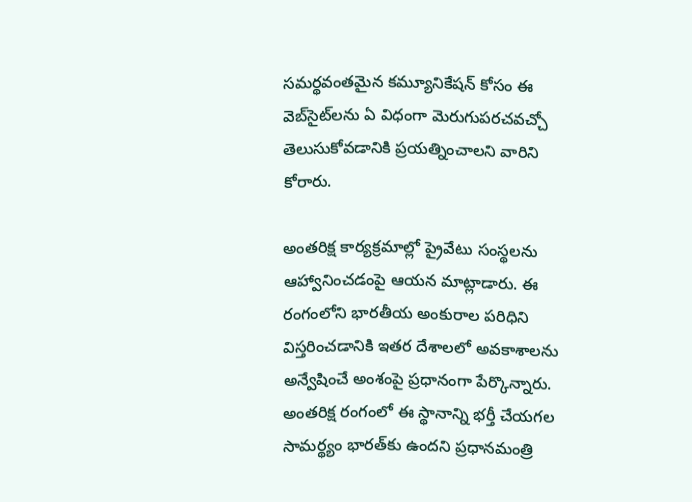సమర్థవంతమైన కమ్యూనికేషన్ కోసం ఈ వెబ్‌సైట్‌లను ఏ విధంగా మెరుగుపరచవచ్చో తెలుసుకోవడానికి ప్రయత్నించాలని వారిని కోరారు.

అంతరిక్ష కార్యక్రమాల్లో ప్రైవేటు సంస్థలను ఆహ్వానించడంపై ఆయన మాట్లాడారు. ఈ రంగంలోని భారతీయ అంకురాల పరిధిని విస్తరించడానికి ఇతర దేశాలలో అవకాశాలను అన్వేషించే అంశంపై ప్రధానంగా పేర్కొన్నారు. అంతరిక్ష రంగంలో ఈ స్థానాన్ని భర్తీ చేయగల సామర్థ్యం భారత్‌కు ఉందని ప్రధానమంత్రి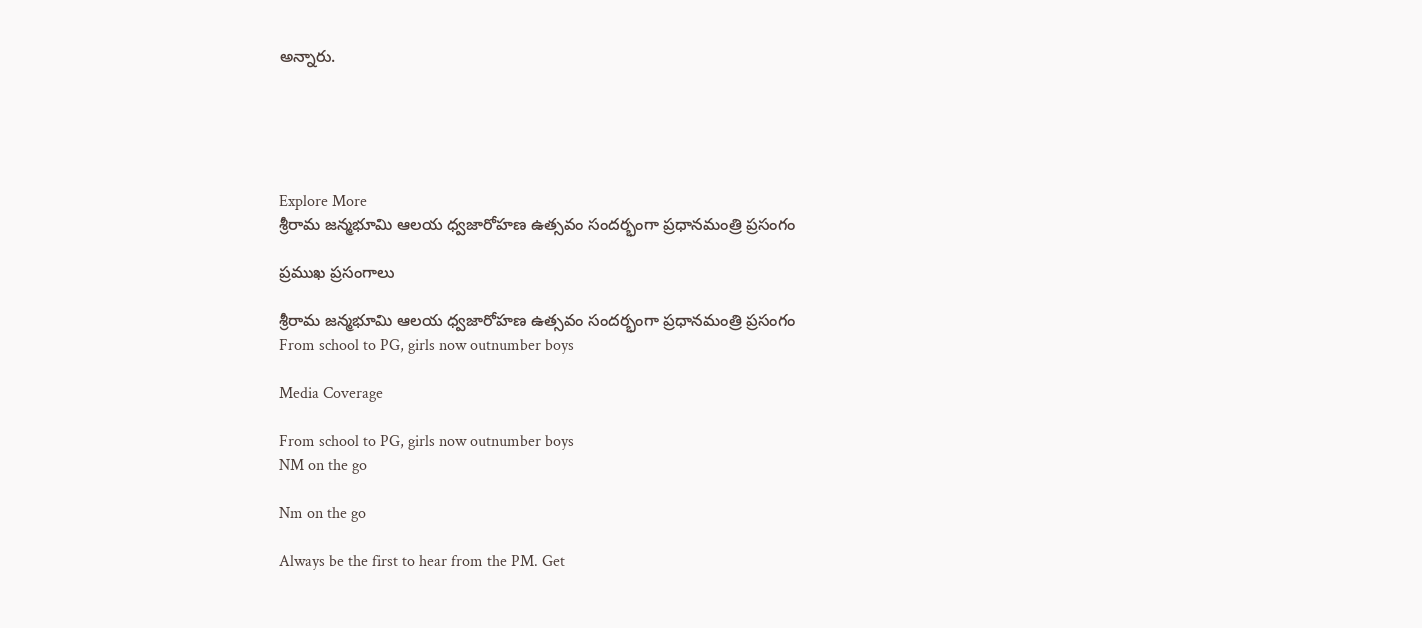అన్నారు.





Explore More
శ్రీరామ జన్మభూమి ఆలయ ధ్వజారోహణ ఉత్సవం సందర్భంగా ప్రధానమంత్రి ప్రసంగం

ప్రముఖ ప్రసంగాలు

శ్రీరామ జన్మభూమి ఆలయ ధ్వజారోహణ ఉత్సవం సందర్భంగా ప్రధానమంత్రి ప్రసంగం
From school to PG, girls now outnumber boys

Media Coverage

From school to PG, girls now outnumber boys
NM on the go

Nm on the go

Always be the first to hear from the PM. Get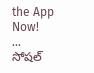the App Now!
...
సోషల్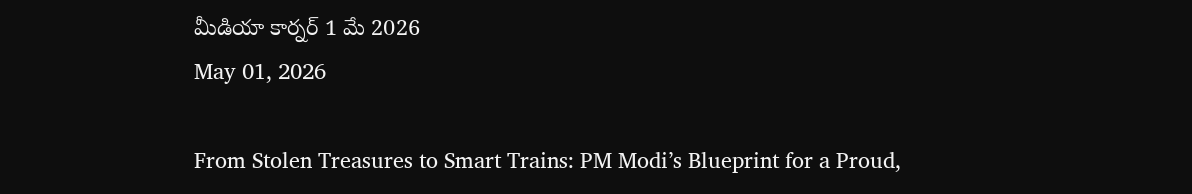మీడియా కార్నర్ 1 మే 2026
May 01, 2026

From Stolen Treasures to Smart Trains: PM Modi’s Blueprint for a Proud,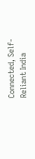Connected, Self-Reliant India